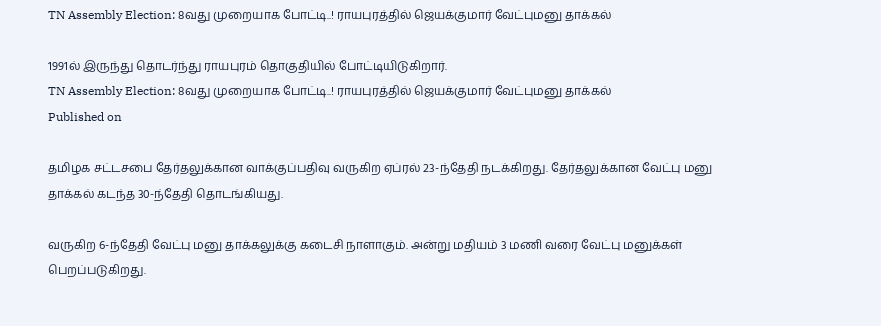TN Assembly Election: 8வது முறையாக போட்டி..! ராயபுரத்தில் ஜெயக்குமார் வேட்புமனு தாக்கல்

1991ல் இருந்து தொடர்ந்து ராயபுரம் தொகுதியில் போட்டியிடுகிறார்.
TN Assembly Election: 8வது முறையாக போட்டி..! ராயபுரத்தில் ஜெயக்குமார் வேட்புமனு தாக்கல்
Published on

தமிழக சட்டசபை தேர்தலுக்கான வாக்குப்பதிவு வருகிற ஏப்ரல் 23-ந்தேதி நடக்கிறது. தேர்தலுக்கான வேட்பு மனு தாக்கல் கடந்த 30-ந்தேதி தொடங்கியது.

வருகிற 6-ந்தேதி வேட்பு மனு தாக்கலுக்கு கடைசி நாளாகும். அன்று மதியம் 3 மணி வரை வேட்பு மனுக்கள் பெறப்படுகிறது.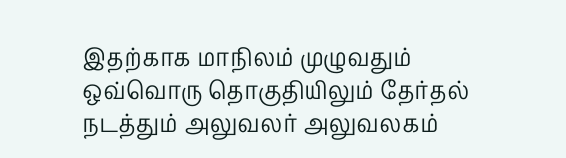இதற்காக மாநிலம் முழுவதும் ஒவ்வொரு தொகுதியிலும் தேர்தல் நடத்தும் அலுவலர் அலுவலகம்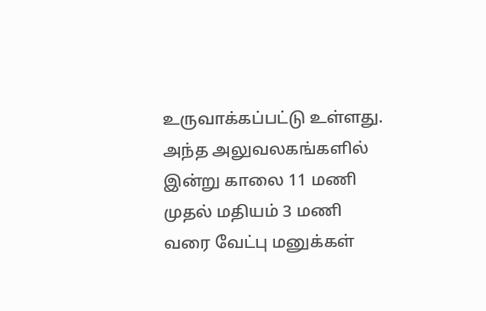உருவாக்கப்பட்டு உள்ளது. அந்த அலுவலகங்களில் இன்று காலை 11 மணி முதல் மதியம் 3 மணி வரை வேட்பு மனுக்கள்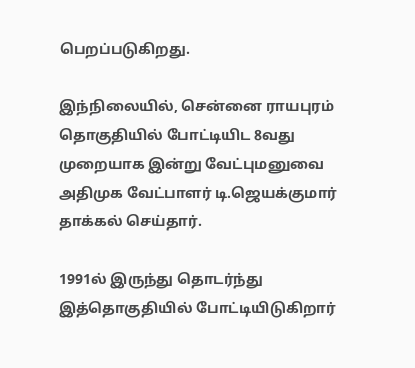பெறப்படுகிறது.

இந்நிலையில், சென்னை ராயபுரம் தொகுதியில் போட்டியிட 8வது முறையாக இன்று வேட்புமனுவை அதிமுக வேட்பாளர் டி.ஜெயக்குமார் தாக்கல் செய்தார்.

1991ல் இருந்து தொடர்ந்து இத்தொகுதியில் போட்டியிடுகிறார்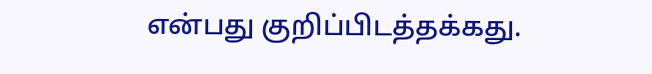என்பது குறிப்பிடத்தக்கது.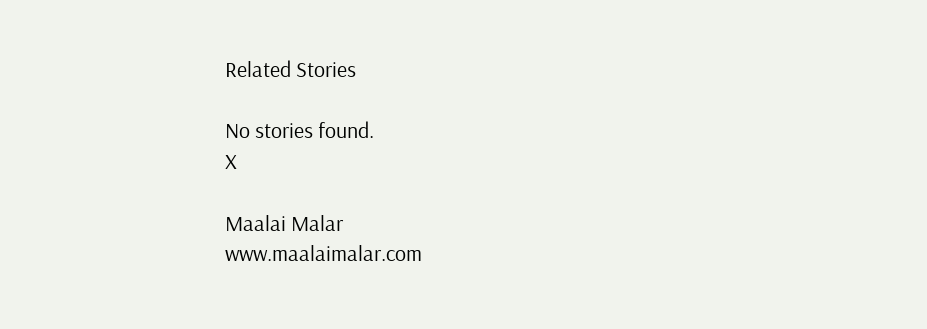Related Stories

No stories found.
X

Maalai Malar
www.maalaimalar.com